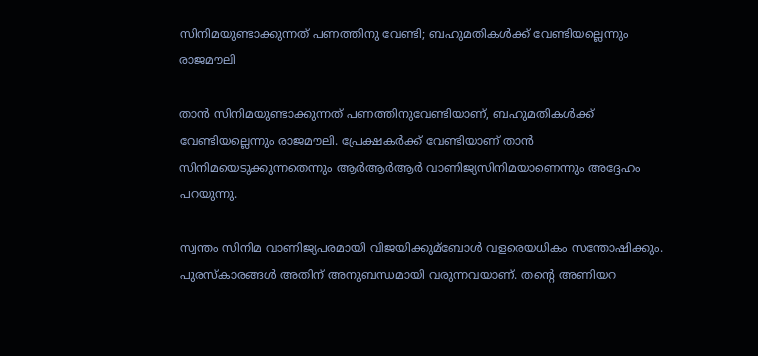സിനിമയുണ്ടാക്കുന്നത് പണത്തിനു വേണ്ടി; ബഹുമതികള്‍ക്ക് വേണ്ടിയല്ലെന്നും രാജമൗലി

താന്‍ സിനിമയുണ്ടാക്കുന്നത് പണത്തിനുവേണ്ടിയാണ്, ബഹുമതികള്‍ക്ക് വേണ്ടിയല്ലെന്നും രാജമൗലി. പ്രേക്ഷകര്‍ക്ക് വേണ്ടിയാണ് താന്‍ സിനിമയെടുക്കുന്നതെന്നും ആര്‍ആര്‍ആര്‍ വാണിജ്യസിനിമയാണെന്നും അദ്ദേഹം പറയുന്നു.

സ്വന്തം സിനിമ വാണിജ്യപരമായി വിജയിക്കുമ്‌ബോള്‍ വളരെയധികം സന്തോഷിക്കും. പുരസ്‌കാരങ്ങള്‍ അതിന് അനുബന്ധമായി വരുന്നവയാണ്. തന്റെ അണിയറ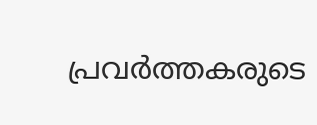പ്രവര്‍ത്തകരുടെ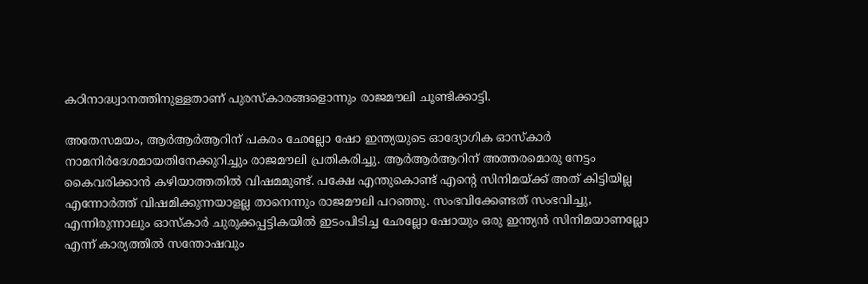കഠിനാദ്ധ്വാനത്തിനുള്ളതാണ് പുരസ്‌കാരങ്ങളൊന്നും രാജമൗലി ചൂണ്ടിക്കാട്ടി.

അതേസമയം, ആര്‍ആര്‍ആറിന് പകരം ഛേല്ലോ ഷോ ഇന്ത്യയുടെ ഓദ്യോഗിക ഓസ്‌കാര്‍ നാമനിര്‍ദേശമായതിനേക്കുറിച്ചും രാജമൗലി പ്രതികരിച്ചു. ആര്‍ആര്‍ആറിന് അത്തരമൊരു നേട്ടം കൈവരിക്കാന്‍ കഴിയാത്തതില്‍ വിഷമമുണ്ട്. പക്ഷേ എന്തുകൊണ്ട് എന്റെ സിനിമയ്ക്ക് അത് കിട്ടിയില്ല എന്നോര്‍ത്ത് വിഷമിക്കുന്നയാളല്ല താനെന്നും രാജമൗലി പറഞ്ഞു. സംഭവിക്കേണ്ടത് സംഭവിച്ചു, എന്നിരുന്നാലും ഓസ്‌കാര്‍ ചുരുക്കപ്പട്ടികയില്‍ ഇടംപിടിച്ച ഛേല്ലോ ഷോയും ഒരു ഇന്ത്യന്‍ സിനിമയാണല്ലോ എന്ന് കാര്യത്തില്‍ സന്തോഷവും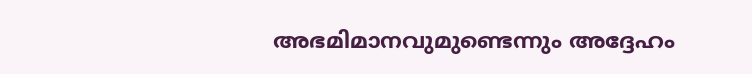അഭമിമാനവുമുണ്ടെന്നും അദ്ദേഹം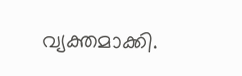വ്യക്തമാക്കി.